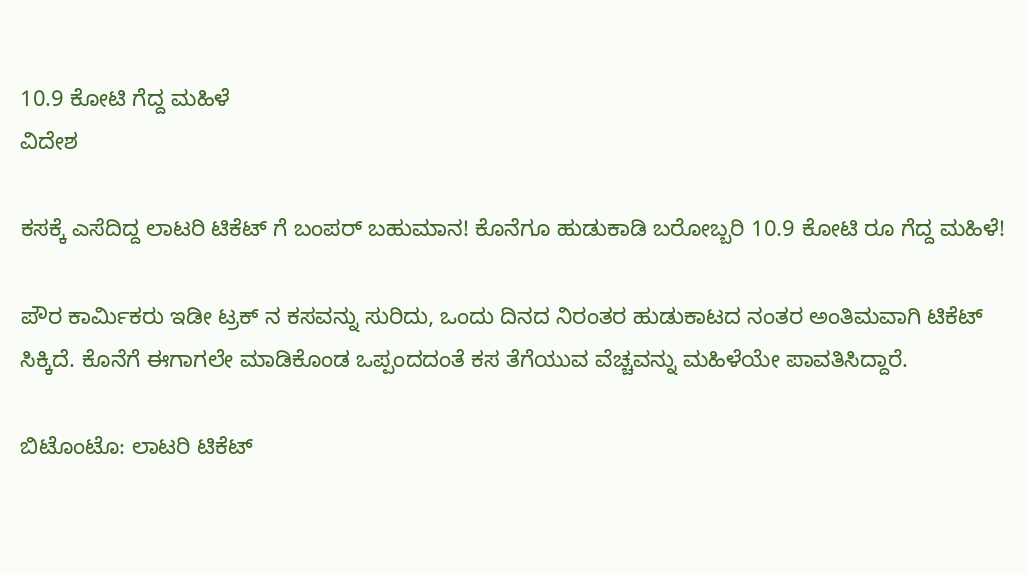10.9 ಕೋಟಿ ಗೆದ್ದ ಮಹಿಳೆ
ವಿದೇಶ

ಕಸಕ್ಕೆ ಎಸೆದಿದ್ದ ಲಾಟರಿ ಟಿಕೆಟ್ ಗೆ ಬಂಪರ್ ಬಹುಮಾನ! ಕೊನೆಗೂ ಹುಡುಕಾಡಿ ಬರೋಬ್ಬರಿ 10.9 ಕೋಟಿ ರೂ ಗೆದ್ದ ಮಹಿಳೆ!

ಪೌರ ಕಾರ್ಮಿಕರು ಇಡೀ ಟ್ರಕ್ ನ ಕಸವನ್ನು ಸುರಿದು, ಒಂದು ದಿನದ ನಿರಂತರ ಹುಡುಕಾಟದ ನಂತರ ಅಂತಿಮವಾಗಿ ಟಿಕೆಟ್ ಸಿಕ್ಕಿದೆ. ಕೊನೆಗೆ ಈಗಾಗಲೇ ಮಾಡಿಕೊಂಡ ಒಪ್ಪಂದದಂತೆ ಕಸ ತೆಗೆಯುವ ವೆಚ್ಚವನ್ನು ಮಹಿಳೆಯೇ ಪಾವತಿಸಿದ್ದಾರೆ.

ಬಿಟೊಂಟೊ: ಲಾಟರಿ ಟಿಕೆಟ್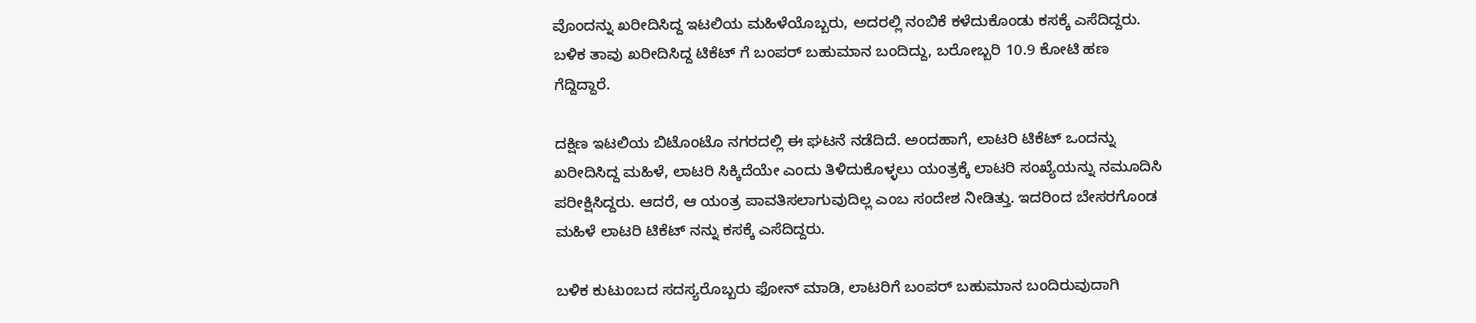ವೊಂದನ್ನು ಖರೀದಿಸಿದ್ದ ಇಟಲಿಯ ಮಹಿಳೆಯೊಬ್ಬರು, ಅದರಲ್ಲಿ ನಂಬಿಕೆ ಕಳೆದುಕೊಂಡು ಕಸಕ್ಕೆ ಎಸೆದಿದ್ದರು. ಬಳಿಕ ತಾವು ಖರೀದಿಸಿದ್ದ ಟಿಕೆಟ್ ಗೆ ಬಂಪರ್ ಬಹುಮಾನ ಬಂದಿದ್ದು, ಬರೋಬ್ಬರಿ 10.9 ಕೋಟಿ ಹಣ ಗೆದ್ದಿದ್ದಾರೆ.

ದಕ್ಷಿಣ ಇಟಲಿಯ ಬಿಟೊಂಟೊ ನಗರದಲ್ಲಿ ಈ ಘಟನೆ ನಡೆದಿದೆ. ಅಂದಹಾಗೆ, ಲಾಟರಿ ಟಿಕೆಟ್ ಒಂದನ್ನು ಖರೀದಿಸಿದ್ದ ಮಹಿಳೆ, ಲಾಟರಿ ಸಿಕ್ಕಿದೆಯೇ ಎಂದು ತಿಳಿದುಕೊಳ್ಳಲು ಯಂತ್ರಕ್ಕೆ ಲಾಟರಿ ಸಂಖ್ಯೆಯನ್ನು ನಮೂದಿಸಿ ಪರೀಕ್ಷಿಸಿದ್ದರು. ಆದರೆ, ಆ ಯಂತ್ರ ಪಾವತಿಸಲಾಗುವುದಿಲ್ಲ ಎಂಬ ಸಂದೇಶ ನೀಡಿತ್ತು. ಇದರಿಂದ ಬೇಸರಗೊಂಡ ಮಹಿಳೆ ಲಾಟರಿ ಟಿಕೆಟ್ ನನ್ನು ಕಸಕ್ಕೆ ಎಸೆದಿದ್ದರು.

ಬಳಿಕ ಕುಟುಂಬದ ಸದಸ್ಯರೊಬ್ಬರು ಫೋನ್ ಮಾಡಿ, ಲಾಟರಿಗೆ ಬಂಪರ್ ಬಹುಮಾನ ಬಂದಿರುವುದಾಗಿ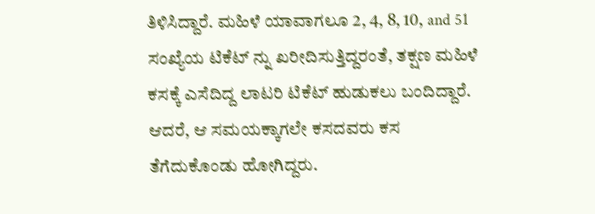ತಿಳಿಸಿದ್ದಾರೆ. ಮಹಿಳೆ ಯಾವಾಗಲೂ 2, 4, 8, 10, and 51 ಸಂಖ್ಯೆಯ ಟಿಕೆಟ್ ನ್ನು ಖರೀದಿಸುತ್ತಿದ್ದರಂತೆ, ತಕ್ಷಣ ಮಹಿಳೆ ಕಸಕ್ಕೆ ಎಸೆದಿದ್ದ ಲಾಟರಿ ಟಿಕೆಟ್ ಹುಡುಕಲು ಬಂದಿದ್ದಾರೆ. ಆದರೆ, ಆ ಸಮಯಕ್ಕಾಗಲೇ ಕಸದವರು ಕಸ ತೆಗೆದುಕೊಂಡು ಹೋಗಿದ್ದರು.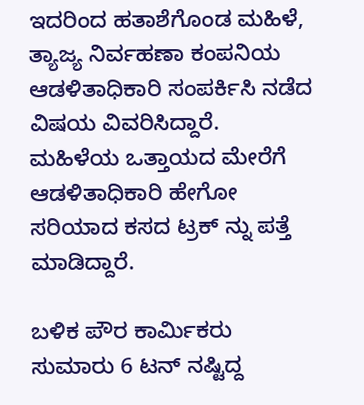ಇದರಿಂದ ಹತಾಶೆಗೊಂಡ ಮಹಿಳೆ, ತ್ಯಾಜ್ಯ ನಿರ್ವಹಣಾ ಕಂಪನಿಯ ಆಡಳಿತಾಧಿಕಾರಿ ಸಂಪರ್ಕಿಸಿ ನಡೆದ ವಿಷಯ ವಿವರಿಸಿದ್ದಾರೆ. ಮಹಿಳೆಯ ಒತ್ತಾಯದ ಮೇರೆಗೆ ಆಡಳಿತಾಧಿಕಾರಿ ಹೇಗೋ ಸರಿಯಾದ ಕಸದ ಟ್ರಕ್ ನ್ನು ಪತ್ತೆ ಮಾಡಿದ್ದಾರೆ.

ಬಳಿಕ ಪೌರ ಕಾರ್ಮಿಕರು ಸುಮಾರು 6 ಟನ್ ನಷ್ಟಿದ್ದ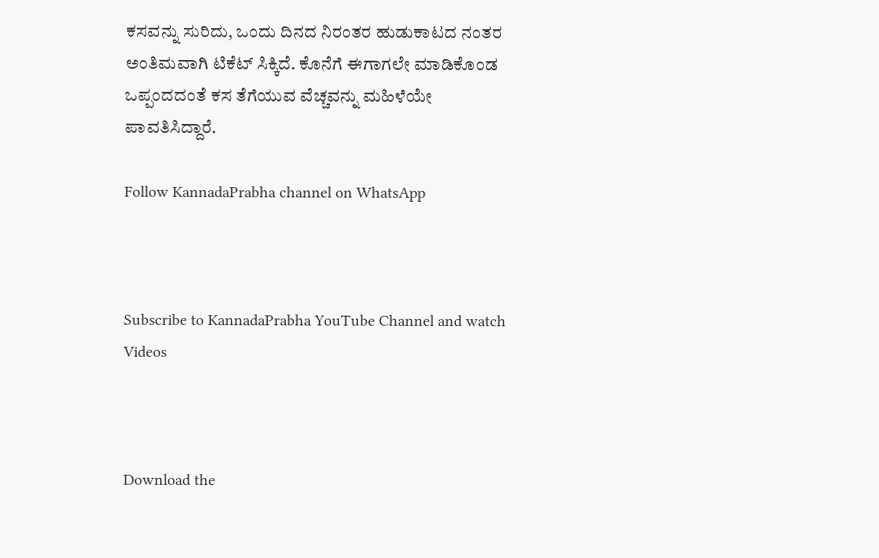ಕಸವನ್ನು ಸುರಿದು, ಒಂದು ದಿನದ ನಿರಂತರ ಹುಡುಕಾಟದ ನಂತರ ಅಂತಿಮವಾಗಿ ಟಿಕೆಟ್ ಸಿಕ್ಕಿದೆ. ಕೊನೆಗೆ ಈಗಾಗಲೇ ಮಾಡಿಕೊಂಡ ಒಪ್ಪಂದದಂತೆ ಕಸ ತೆಗೆಯುವ ವೆಚ್ಚವನ್ನು ಮಹಿಳೆಯೇ ಪಾವತಿಸಿದ್ದಾರೆ.

Follow KannadaPrabha channel on WhatsApp



Subscribe to KannadaPrabha YouTube Channel and watch Videos



Download the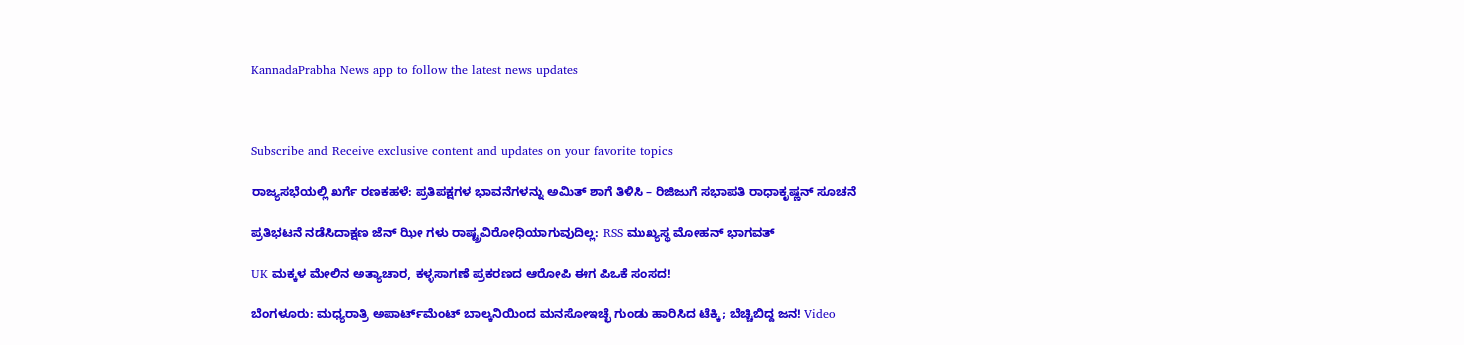KannadaPrabha News app to follow the latest news updates



Subscribe and Receive exclusive content and updates on your favorite topics

ರಾಜ್ಯಸಭೆಯಲ್ಲಿ ಖರ್ಗೆ ರಣಕಹಳೆ: ಪ್ರತಿಪಕ್ಷಗಳ ಭಾವನೆಗಳನ್ನು ಅಮಿತ್ ಶಾಗೆ ತಿಳಿಸಿ – ರಿಜಿಜುಗೆ ಸಭಾಪತಿ ರಾಧಾಕೃಷ್ಣನ್ ಸೂಚನೆ

ಪ್ರತಿಭಟನೆ ನಡೆಸಿದಾಕ್ಷಣ ಜೆನ್ ಝೀ ಗಳು ರಾಷ್ಟ್ರವಿರೋಧಿಯಾಗುವುದಿಲ್ಲ: RSS ಮುಖ್ಯಸ್ಥ ಮೋಹನ್ ಭಾಗವತ್

UK ಮಕ್ಕಳ ಮೇಲಿನ ಅತ್ಯಾಚಾರ, ಕಳ್ಳಸಾಗಣೆ ಪ್ರಕರಣದ ಆರೋಪಿ ಈಗ ಪಿಒಕೆ ಸಂಸದ!

ಬೆಂಗಳೂರು: ಮಧ್ಯರಾತ್ರಿ ಅಪಾರ್ಟ್‌ಮೆಂಟ್‌ ಬಾಲ್ಕನಿಯಿಂದ ಮನಸೋಇಚ್ಛೆ ಗುಂಡು ಹಾರಿಸಿದ ಟೆಕ್ಕಿ; ಬೆಚ್ಚಿಬಿದ್ದ ಜನ! Video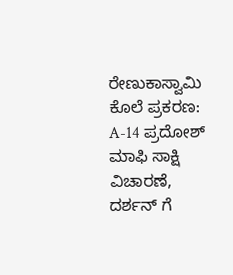ರೇಣುಕಾಸ್ವಾಮಿ ಕೊಲೆ ಪ್ರಕರಣ: A-14 ಪ್ರದೋಶ್ ಮಾಫಿ ಸಾಕ್ಷಿ ವಿಚಾರಣೆ, ದರ್ಶನ್ ಗೆ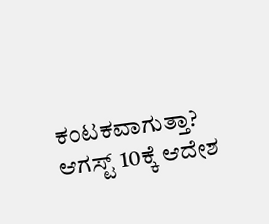ಕಂಟಕವಾಗುತ್ತಾ? ಆಗಸ್ಟ್ 10ಕ್ಕೆ ಆದೇಶ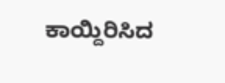ಕಾಯ್ದಿರಿಸಿದ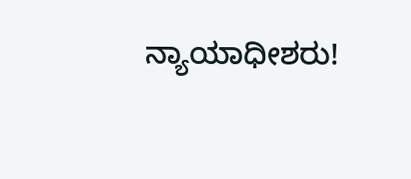ನ್ಯಾಯಾಧೀಶರು!